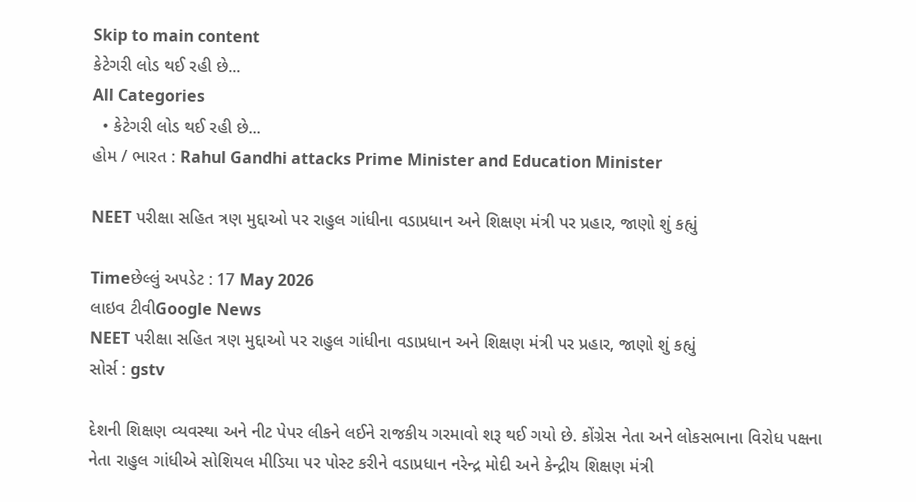Skip to main content
કેટેગરી લોડ થઈ રહી છે...
All Categories
  • કેટેગરી લોડ થઈ રહી છે...
હોમ / ભારત : Rahul Gandhi attacks Prime Minister and Education Minister

NEET પરીક્ષા સહિત ત્રણ મુદ્દાઓ પર રાહુલ ગાંધીના વડાપ્રધાન અને શિક્ષણ મંત્રી પર પ્રહાર, જાણો શું કહ્યું

Timeછેલ્લું અપડેટ : 17 May 2026
લાઇવ ટીવીGoogle News
NEET પરીક્ષા સહિત ત્રણ મુદ્દાઓ પર રાહુલ ગાંધીના વડાપ્રધાન અને શિક્ષણ મંત્રી પર પ્રહાર, જાણો શું કહ્યું
સોર્સ : gstv

દેશની શિક્ષણ વ્યવસ્થા અને નીટ પેપર લીકને લઈને રાજકીય ગરમાવો શરૂ થઈ ગયો છે. કોંગ્રેસ નેતા અને લોકસભાના વિરોધ પક્ષના નેતા રાહુલ ગાંધીએ સોશિયલ મીડિયા પર પોસ્ટ કરીને વડાપ્રધાન નરેન્દ્ર મોદી અને કેન્દ્રીય શિક્ષણ મંત્રી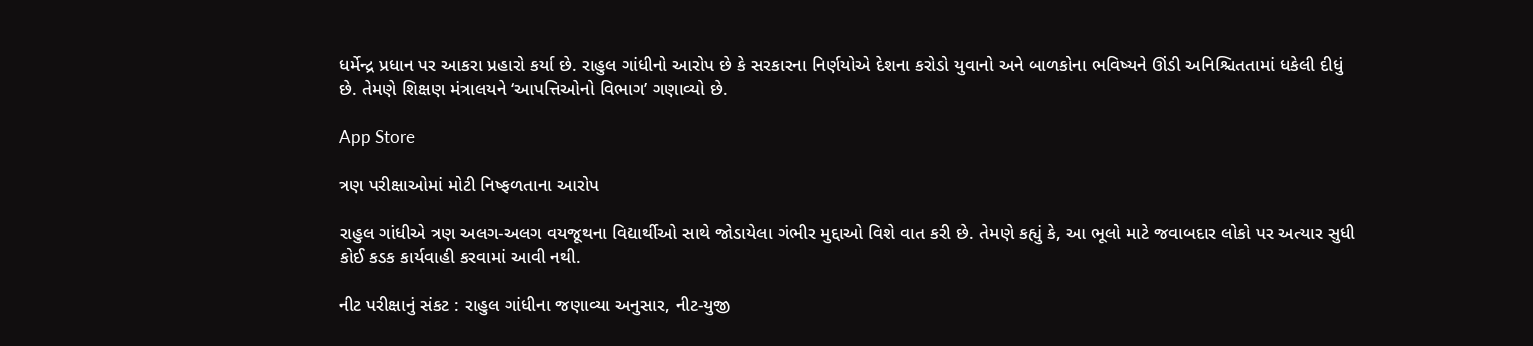ધર્મેન્દ્ર પ્રધાન પર આકરા પ્રહારો કર્યા છે. રાહુલ ગાંધીનો આરોપ છે કે સરકારના નિર્ણયોએ દેશના કરોડો યુવાનો અને બાળકોના ભવિષ્યને ઊંડી અનિશ્ચિતતામાં ધકેલી દીધું છે. તેમણે શિક્ષણ મંત્રાલયને ‘આપત્તિઓનો વિભાગ’ ગણાવ્યો છે.

App Store

ત્રણ પરીક્ષાઓમાં મોટી નિષ્ફળતાના આરોપ

રાહુલ ગાંધીએ ત્રણ અલગ-અલગ વયજૂથના વિદ્યાર્થીઓ સાથે જોડાયેલા ગંભીર મુદ્દાઓ વિશે વાત કરી છે. તેમણે કહ્યું કે, આ ભૂલો માટે જવાબદાર લોકો પર અત્યાર સુધી કોઈ કડક કાર્યવાહી કરવામાં આવી નથી.

નીટ પરીક્ષાનું સંકટ : રાહુલ ગાંધીના જણાવ્યા અનુસાર, નીટ-યુજી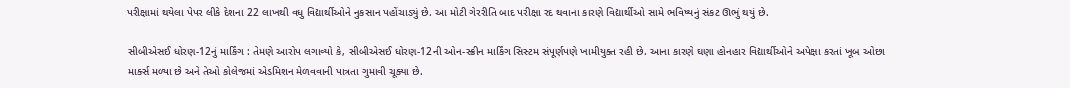પરીક્ષામાં થયેલા પેપર લીકે દેશના 22 લાખથી વધુ વિદ્યાર્થીઓને નુકસાન પહોંચાડ્યું છે. આ મોટી ગેરરીતિ બાદ પરીક્ષા રદ થવાના કારણે વિદ્યાર્થીઓ સામે ભવિષ્યનું સંકટ ઊભું થયું છે.

સીબીએસઈ ધોરણ-12નું માર્કિંગ : તેમણે આરોપ લગાવ્યો કે, સીબીએસઈ ધોરણ-12ની ઓન-સ્ક્રીન માર્કિંગ સિસ્ટમ સંપૂર્ણપણે ખામીયુક્ત રહી છે. આના કારણે ઘણા હોનહાર વિદ્યાર્થીઓને અપેક્ષા કરતાં ખૂબ ઓછા માર્ક્સ મળ્યા છે અને તેઓ કોલેજમાં એડમિશન મેળવવાની પાત્રતા ગુમાવી ચૂક્યા છે.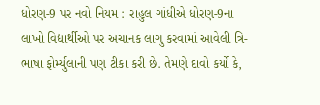ધોરણ-9 પર નવો નિયમ : રાહુલ ગાંધીએ ધોરણ-9ના લાખો વિદ્યાર્થીઓ પર અચાનક લાગુ કરવામાં આવેલી ત્રિ-ભાષા ફોર્મ્યુલાની પણ ટીકા કરી છે. તેમણે દાવો કર્યો કે,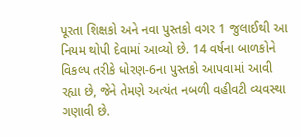પૂરતા શિક્ષકો અને નવા પુસ્તકો વગર 1 જુલાઈથી આ નિયમ થોપી દેવામાં આવ્યો છે. 14 વર્ષના બાળકોને વિકલ્પ તરીકે ધોરણ-6ના પુસ્તકો આપવામાં આવી રહ્યા છે, જેને તેમણે અત્યંત નબળી વહીવટી વ્યવસ્થા ગણાવી છે.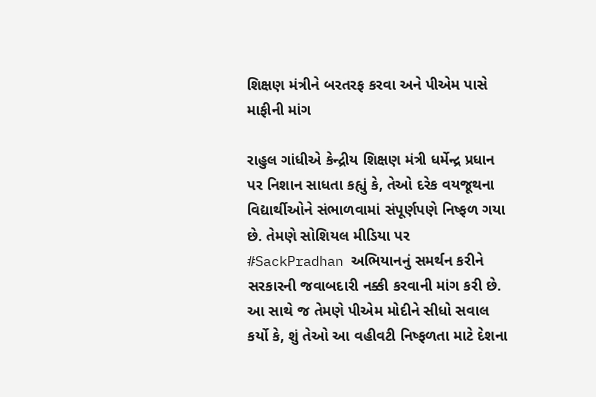શિક્ષણ મંત્રીને બરતરફ કરવા અને પીએમ પાસે માફીની માંગ

રાહુલ ગાંધીએ કેન્દ્રીય શિક્ષણ મંત્રી ધર્મેન્દ્ર પ્રધાન પર નિશાન સાધતા કહ્યું કે, તેઓ દરેક વયજૂથના વિદ્યાર્થીઓને સંભાળવામાં સંપૂર્ણપણે નિષ્ફળ ગયા છે. તેમણે સોશિયલ મીડિયા પર #SackPradhan અભિયાનનું સમર્થન કરીને સરકારની જવાબદારી નક્કી કરવાની માંગ કરી છે. આ સાથે જ તેમણે પીએમ મોદીને સીધો સવાલ કર્યો કે, શું તેઓ આ વહીવટી નિષ્ફળતા માટે દેશના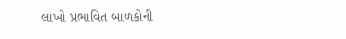લાખો પ્રભાવિત બાળકોની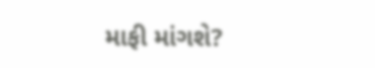માફી માંગશે?